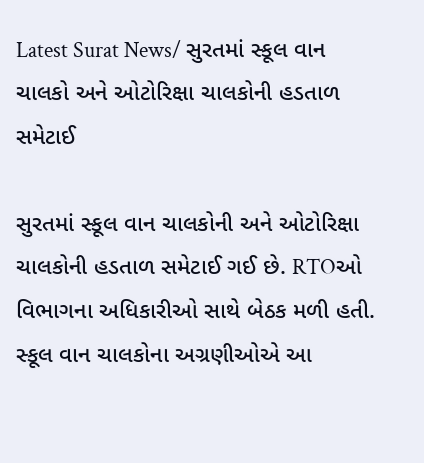Latest Surat News/ સુરતમાં સ્કૂલ વાન ચાલકો અને ઓટોરિક્ષા ચાલકોની હડતાળ સમેટાઈ

સુરતમાં સ્કૂલ વાન ચાલકોની અને ઓટોરિક્ષા ચાલકોની હડતાળ સમેટાઈ ગઈ છે. RTOઓ વિભાગના અધિકારીઓ સાથે બેઠક મળી હતી. સ્કૂલ વાન ચાલકોના અગ્રણીઓએ આ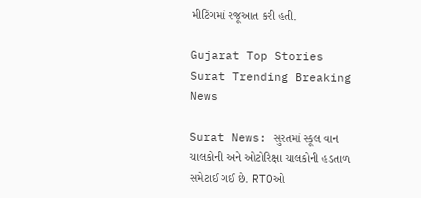મીટિંગમાં રજૂઆત કરી હતી.

Gujarat Top Stories Surat Trending Breaking News

Surat News: સુરતમાં સ્કૂલ વાન ચાલકોની અને ઓટોરિક્ષા ચાલકોની હડતાળ સમેટાઈ ગઈ છે. RTOઓ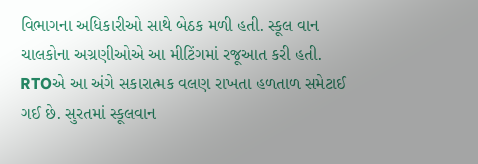વિભાગના અધિકારીઓ સાથે બેઠક મળી હતી. સ્કૂલ વાન ચાલકોના અગ્રણીઓએ આ મીટિંગમાં રજૂઆત કરી હતી. RTOએ આ અંગે સકારાત્મક વલણ રાખતા હળતાળ સમેટાઈ ગઈ છે. સુરતમાં સ્કૂલવાન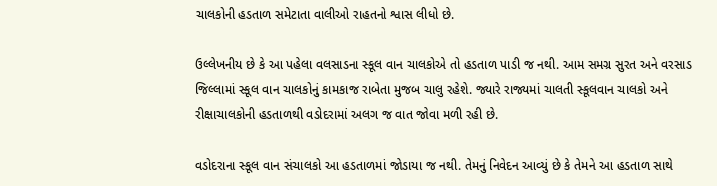ચાલકોની હડતાળ સમેટાતા વાલીઓ રાહતનો શ્વાસ લીધો છે.

ઉલ્લેખનીય છે કે આ પહેલા વલસાડના સ્કૂલ વાન ચાલકોએ તો હડતાળ પાડી જ નથી. આમ સમગ્ર સુરત અને વરસાડ જિલ્લામાં સ્કૂલ વાન ચાલકોનું કામકાજ રાબેતા મુજબ ચાલુ રહેશે. જ્યારે રાજ્યમાં ચાલતી સ્કૂલવાન ચાલકો અને રીક્ષાચાલકોની હડતાળથી વડોદરામાં અલગ જ વાત જોવા મળી રહી છે.

વડોદરાના સ્કૂલ વાન સંચાલકો આ હડતાળમાં જોડાયા જ નથી. તેમનું નિવેદન આવ્યું છે કે તેમને આ હડતાળ સાથે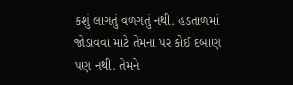કશું લાગતું વળગતું નથી. હડતાળમાં જોડાવવા માટે તેમના પર કોઈ દબાણ પણ નથી. તેમને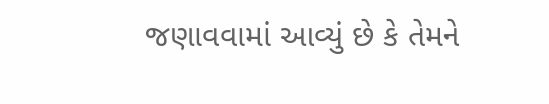જણાવવામાં આવ્યું છે કે તેમને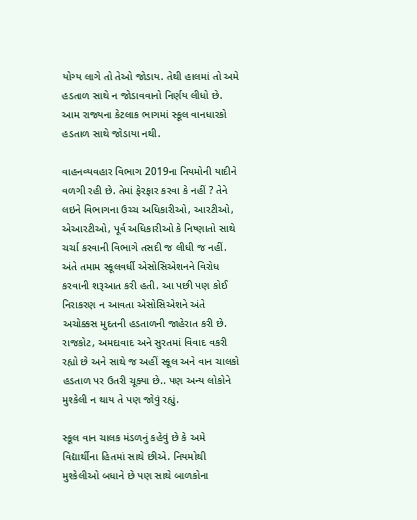યોગ્ય લાગે તો તેઓ જોડાય. તેથી હાલમાં તો અમે હડતાળ સાથે ન જોડાવવાનો નિર્ણય લીધો છે. આમ રાજ્યના કેટલાક ભાગમાં સ્કૂલ વાનધારકો હડતાળ સાથે જોડાયા નથી.

વાહનવ્યવહાર વિભાગ 2019ના નિયમોની યાદીને વળગી રહી છે. તેમાં ફેરફાર કરવા કે નહીં ? તેને લઇને વિભાગના ઉચ્ચ અધિકારીઓ, આરટીઓ, એઆરટીઓ, પૂર્વ અધિકારીઓ કે નિષ્ણાતો સાથે ચર્ચા કરવાની વિભાગે તસદી જ લીધી જ નહીં. અંતે તમામ સ્કૂલવર્ધી એસોસિએશનને વિરોધ કરવાની શરૂઆત કરી હતી. આ પછી પણ કોઈ નિરાકરણ ન આવતા એસોસિએશને અંતે અચોક્કસ મુદતની હડતાળની જાહેરાત કરી છે. રાજકોટ, અમદાવાદ અને સુરતમાં વિવાદ વકરી રહ્યો છે અને સાથે જ અહીં સ્કૂલ અને વાન ચાલકો હડતાળ પર ઉતરી ચૂક્યા છે.. પણ અન્ય લોકોને મુશ્કેલી ન થાય તે પણ જોવું રહ્યું.

સ્કૂલ વાન ચાલક મંડળનું કહેવું છે કે અમે વિદ્યાર્થીના હિતમાં સાથે છીએ. નિયમોથી મુશ્કેલીઓ બધાને છે પણ સાથે બાળકોના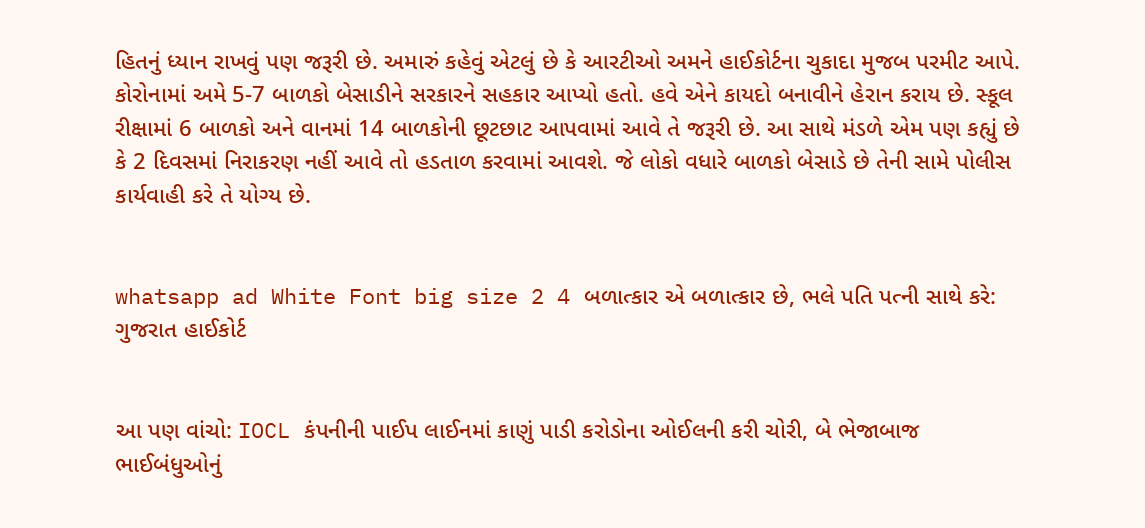હિતનું ધ્યાન રાખવું પણ જરૂરી છે. અમારું કહેવું એટલું છે કે આરટીઓ અમને હાઈકોર્ટના ચુકાદા મુજબ પરમીટ આપે. કોરોનામાં અમે 5-7 બાળકો બેસાડીને સરકારને સહકાર આપ્યો હતો. હવે એને કાયદો બનાવીને હેરાન કરાય છે. સ્કૂલ રીક્ષામાં 6 બાળકો અને વાનમાં 14 બાળકોની છૂટછાટ આપવામાં આવે તે જરૂરી છે. આ સાથે મંડળે એમ પણ કહ્યું છે કે 2 દિવસમાં નિરાકરણ નહીં આવે તો હડતાળ કરવામાં આવશે. જે લોકો વધારે બાળકો બેસાડે છે તેની સામે પોલીસ કાર્યવાહી કરે તે યોગ્ય છે.


whatsapp ad White Font big size 2 4 બળાત્કાર એ બળાત્કાર છે, ભલે પતિ પત્ની સાથે કરે: ગુજરાત હાઈકોર્ટ


આ પણ વાંચો: IOCL કંપનીની પાઈપ લાઈનમાં કાણું પાડી કરોડોના ઓઈલની કરી ચોરી, બે ભેજાબાજ ભાઈબંધુઓનું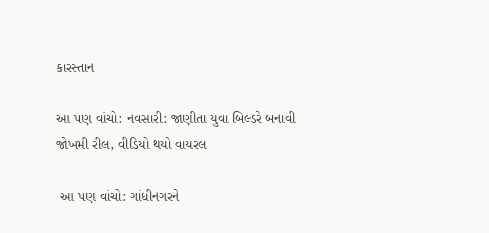કારસ્તાન

આ પણ વાંચો: નવસારી: જાણીતા યુવા બિલ્ડરે બનાવી જોખમી રીલ, વીડિયો થયો વાયરલ

 આ પણ વાંચો: ગાંધીનગરને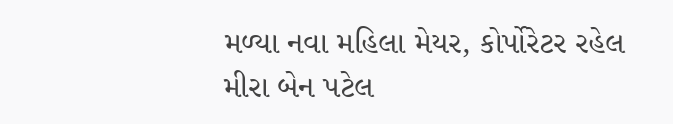મળ્યા નવા મહિલા મેયર, કોર્પોરેટર રહેલ મીરા બેન પટેલ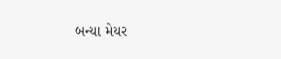બન્યા મેયર